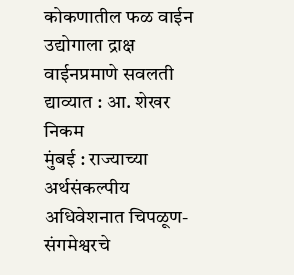कोकणातील फळ वाईन उद्योगाला द्राक्ष वाईनप्रमाणे सवलती द्याव्यात : आ. शेखर निकम
मुंबई : राज्याच्या अर्थसंकल्पीय अधिवेशनात चिपळूण-संगमेश्वरचे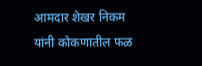आमदार शेखर निकम यांनी कोकणातील फळ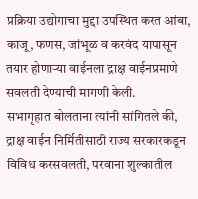प्रक्रिया उद्योगाचा मुद्दा उपस्थित करत आंबा, काजू, फणस, जांभूळ व करवंद यापासून तयार होणाऱ्या वाईनला द्राक्ष वाईनप्रमाणे सवलती देण्याची मागणी केली.
सभागृहात बोलताना त्यांनी सांगितले की, द्राक्ष वाईन निर्मितीसाठी राज्य सरकारकडून विविध करसवलती, परवाना शुल्कातील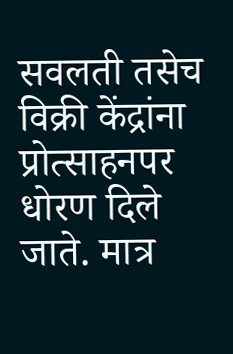सवलती तसेच विक्री केंद्रांना प्रोत्साहनपर धोरण दिले जाते. मात्र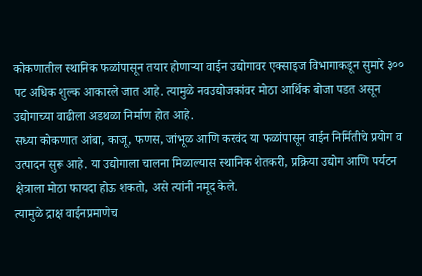कोकणातील स्थानिक फळांपासून तयार होणाऱ्या वाईन उद्योगावर एक्साइज विभागाकडून सुमारे ३०० पट अधिक शुल्क आकारले जात आहे. त्यामुळे नवउद्योजकांवर मोठा आर्थिक बोजा पडत असून उद्योगाच्या वाढीला अडथळा निर्माण होत आहे.
सध्या कोकणात आंबा, काजू, फणस, जांभूळ आणि करवंद या फळांपासून वाईन निर्मितीचे प्रयोग व उत्पादन सुरू आहे. या उद्योगाला चालना मिळाल्यास स्थानिक शेतकरी, प्रक्रिया उद्योग आणि पर्यटन क्षेत्राला मोठा फायदा होऊ शकतो, असे त्यांनी नमूद केले.
त्यामुळे द्राक्ष वाईनप्रमाणेच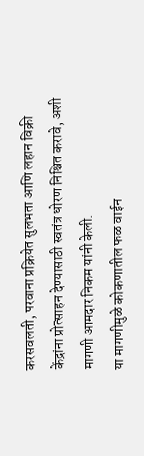करसवलती, परवाना प्रक्रियेत सुलभता आणि लहान विक्री केंद्रांना प्रोत्साहन देण्यासाठी स्वतंत्र धोरण निश्चित करावे, अशी मागणी आमदार निकम यांनी केली.
या मागणीमुळे कोकणातील फळ वाईन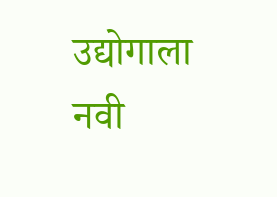उद्योगाला नवी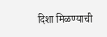दिशा मिळण्याची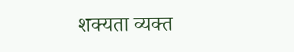शक्यता व्यक्त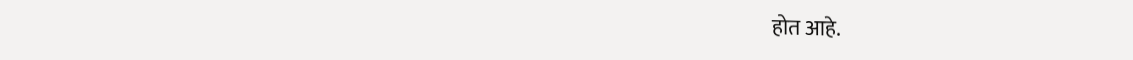होत आहे.